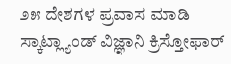೨೫ ದೇಶಗಳ ಪ್ರವಾಸ ಮಾಡಿ ಸ್ಕಾಟ್ಲ್ಯಾಂಡ್ ವಿಜ್ಞಾನಿ ಕ್ರಿಸ್ತೋಫಾರ್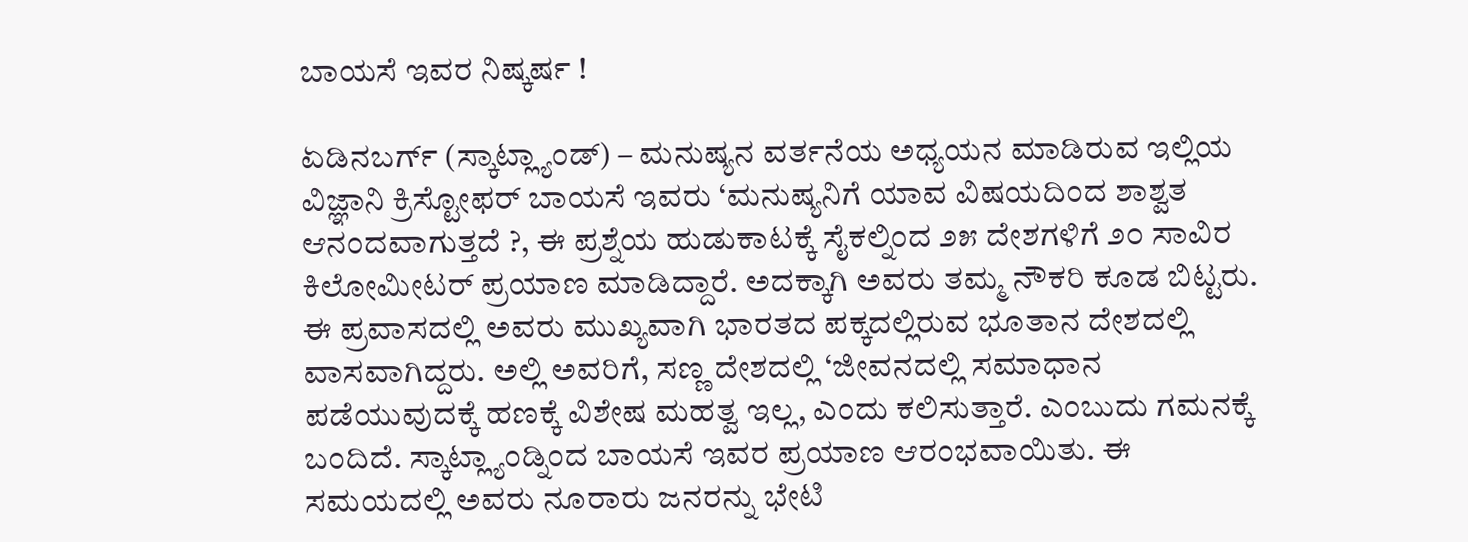ಬಾಯಸೆ ಇವರ ನಿಷ್ಕರ್ಷ !

ಏಡಿನಬರ್ಗ್ (ಸ್ಕಾಟ್ಲ್ಯಾಂಡ್) – ಮನುಷ್ಯನ ವರ್ತನೆಯ ಅಧ್ಯಯನ ಮಾಡಿರುವ ಇಲ್ಲಿಯ ವಿಜ್ಞಾನಿ ಕ್ರಿಸ್ಟೋಫರ್ ಬಾಯಸೆ ಇವರು ‘ಮನುಷ್ಯನಿಗೆ ಯಾವ ವಿಷಯದಿಂದ ಶಾಶ್ವತ ಆನಂದವಾಗುತ್ತದೆ ?, ಈ ಪ್ರಶ್ನೆಯ ಹುಡುಕಾಟಕ್ಕೆ ಸೈಕಲ್ನಿಂದ ೨೫ ದೇಶಗಳಿಗೆ ೨೦ ಸಾವಿರ ಕಿಲೋಮೀಟರ್ ಪ್ರಯಾಣ ಮಾಡಿದ್ದಾರೆ. ಅದಕ್ಕಾಗಿ ಅವರು ತಮ್ಮ ನೌಕರಿ ಕೂಡ ಬಿಟ್ಟರು. ಈ ಪ್ರವಾಸದಲ್ಲಿ ಅವರು ಮುಖ್ಯವಾಗಿ ಭಾರತದ ಪಕ್ಕದಲ್ಲಿರುವ ಭೂತಾನ ದೇಶದಲ್ಲಿ ವಾಸವಾಗಿದ್ದರು. ಅಲ್ಲಿ ಅವರಿಗೆ, ಸಣ್ಣ ದೇಶದಲ್ಲಿ ‘ಜೀವನದಲ್ಲಿ ಸಮಾಧಾನ ಪಡೆಯುವುದಕ್ಕೆ ಹಣಕ್ಕೆ ವಿಶೇಷ ಮಹತ್ವ ಇಲ್ಲ, ಎಂದು ಕಲಿಸುತ್ತಾರೆ. ಎಂಬುದು ಗಮನಕ್ಕೆ ಬಂದಿದೆ. ಸ್ಕಾಟ್ಲ್ಯಾಂಡ್ನಿಂದ ಬಾಯಸೆ ಇವರ ಪ್ರಯಾಣ ಆರಂಭವಾಯಿತು. ಈ ಸಮಯದಲ್ಲಿ ಅವರು ನೂರಾರು ಜನರನ್ನು ಭೇಟಿ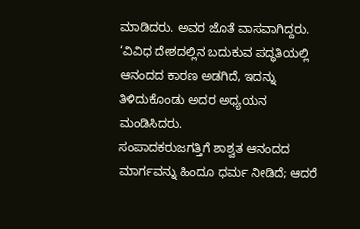ಮಾಡಿದರು. ಅವರ ಜೊತೆ ವಾಸವಾಗಿದ್ದರು. ‘ವಿವಿಧ ದೇಶದಲ್ಲಿನ ಬದುಕುವ ಪದ್ಧತಿಯಲ್ಲಿ ಆನಂದದ ಕಾರಣ ಅಡಗಿದೆ, ಇದನ್ನು ತಿಳಿದುಕೊಂಡು ಅದರ ಅಧ್ಯಯನ ಮಂಡಿಸಿದರು.
ಸಂಪಾದಕರುಜಗತ್ತಿಗೆ ಶಾಶ್ವತ ಆನಂದದ ಮಾರ್ಗವನ್ನು ಹಿಂದೂ ಧರ್ಮ ನೀಡಿದೆ; ಆದರೆ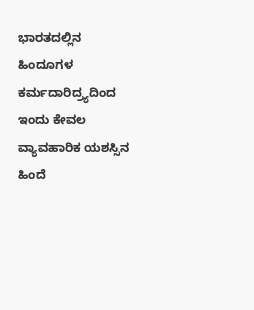ಭಾರತದಲ್ಲಿನ ಹಿಂದೂಗಳ ಕರ್ಮದಾರಿದ್ರ್ಯದಿಂದ ಇಂದು ಕೇವಲ ವ್ಯಾವಹಾರಿಕ ಯಶಸ್ಸಿನ ಹಿಂದೆ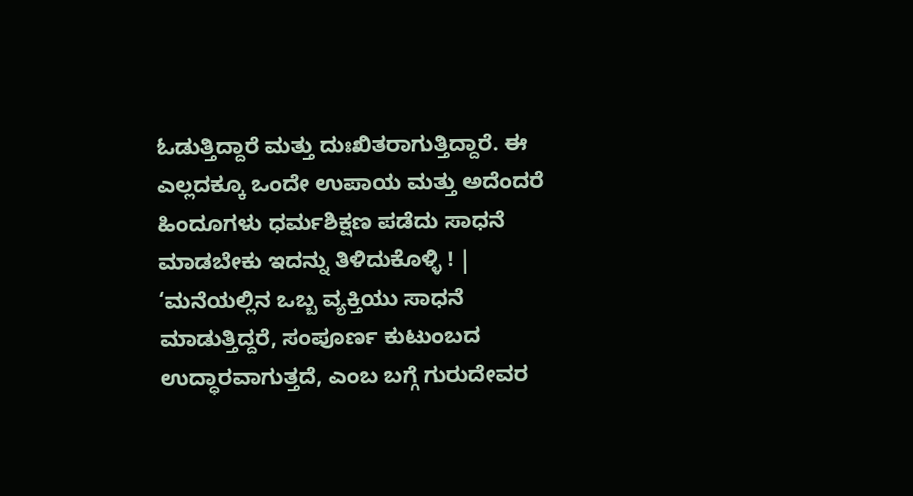ಓಡುತ್ತಿದ್ದಾರೆ ಮತ್ತು ದುಃಖಿತರಾಗುತ್ತಿದ್ದಾರೆ. ಈ ಎಲ್ಲದಕ್ಕೂ ಒಂದೇ ಉಪಾಯ ಮತ್ತು ಅದೆಂದರೆ ಹಿಂದೂಗಳು ಧರ್ಮಶಿಕ್ಷಣ ಪಡೆದು ಸಾಧನೆ ಮಾಡಬೇಕು ಇದನ್ನು ತಿಳಿದುಕೊಳ್ಳಿ ! |
‘ಮನೆಯಲ್ಲಿನ ಒಬ್ಬ ವ್ಯಕ್ತಿಯು ಸಾಧನೆ ಮಾಡುತ್ತಿದ್ದರೆ, ಸಂಪೂರ್ಣ ಕುಟುಂಬದ ಉದ್ಧಾರವಾಗುತ್ತದೆ, ಎಂಬ ಬಗ್ಗೆ ಗುರುದೇವರ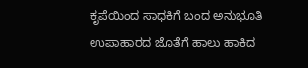ಕೃಪೆಯಿಂದ ಸಾಧಕಿಗೆ ಬಂದ ಅನುಭೂತಿ
ಉಪಾಹಾರದ ಜೊತೆಗೆ ಹಾಲು ಹಾಕಿದ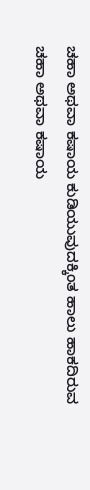ಚಹಾ ಅಥವಾ ಕಷಾಯ ಕುಡಿಯುವುದಕ್ಕಿಂತ ಹಾಲು ಹಾಕದಿರುವ ಚಹಾ ಅಥವಾ ಕಷಾಯ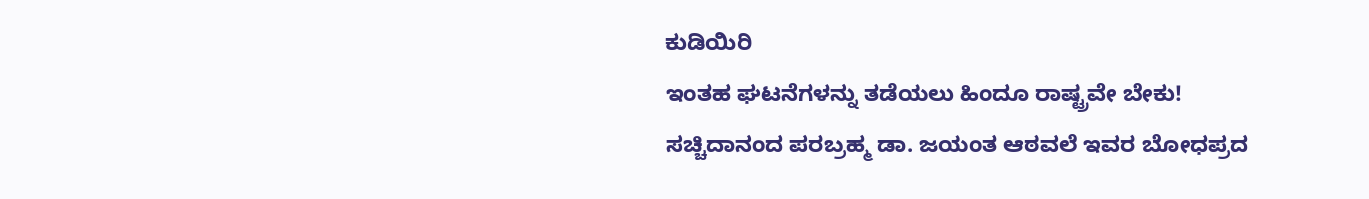ಕುಡಿಯಿರಿ
ಇಂತಹ ಘಟನೆಗಳನ್ನು ತಡೆಯಲು ಹಿಂದೂ ರಾಷ್ಟ್ರವೇ ಬೇಕು!
ಸಚ್ಚಿದಾನಂದ ಪರಬ್ರಹ್ಮ ಡಾ. ಜಯಂತ ಆಠವಲೆ ಇವರ ಬೋಧಪ್ರದ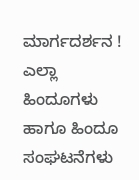ಮಾರ್ಗದರ್ಶನ !
ಎಲ್ಲಾ ಹಿಂದೂಗಳು ಹಾಗೂ ಹಿಂದೂ ಸಂಘಟನೆಗಳು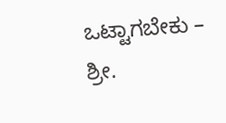ಒಟ್ಟಾಗಬೇಕು – ಶ್ರೀ.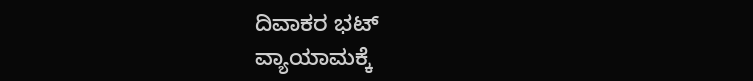ದಿವಾಕರ ಭಟ್
ವ್ಯಾಯಾಮಕ್ಕೆ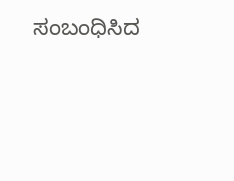ಸಂಬಂಧಿಸಿದ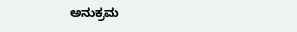ಅನುಕ್ರಮ